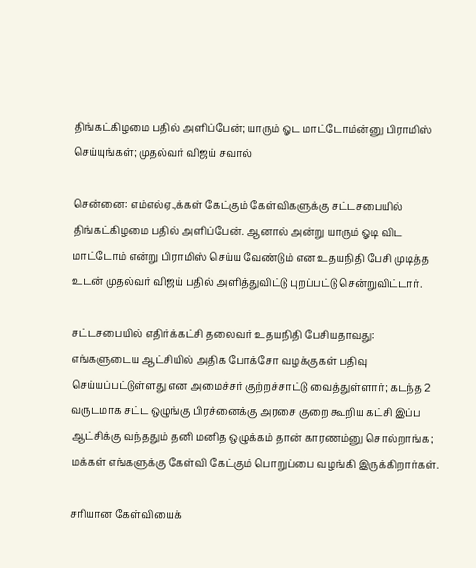திங்கட்கிழமை பதில் அளிப்பேன்; யாரும் ஓட மாட்டோம்ன்னு பிராமிஸ் செய்யுங்கள்; முதல்வர் விஜய் சவால்

சென்னை: எம்எல்ஏ.,க்கள் கேட்கும் கேள்விகளுக்கு சட்டசபையில் திங்கட்கிழமை பதில் அளிப்பேன். ஆனால் அன்று யாரும் ஓடி விட மாட்டோம் என்று பிராமிஸ் செய்ய வேண்டும் என உதயநிதி பேசி முடித்த உடன் முதல்வர் விஜய் பதில் அளித்துவிட்டு புறப்பட்டு சென்றுவிட்டார்.

சட்டசபையில் எதிர்க்கட்சி தலைவர் உதயநிதி பேசியதாவது: எங்களுடைய ஆட்சியில் அதிக போக்சோ வழக்குகள் பதிவு செய்யப்பட்டுள்ளது என அமைச்சர் குற்றச்சாட்டு வைத்துள்ளார்; கடந்த 2 வருடமாக சட்ட ஒழுங்கு பிரச்னைக்கு அரசை குறை கூறிய கட்சி இப்ப ஆட்சிக்கு வந்ததும் தனி மனித ஒழுக்கம் தான் காரணம்னு சொல்றாங்க; மக்கள் எங்களுக்கு கேள்வி கேட்கும் பொறுப்பை வழங்கி இருக்கிறார்கள்.

சரியான கேள்வியைக்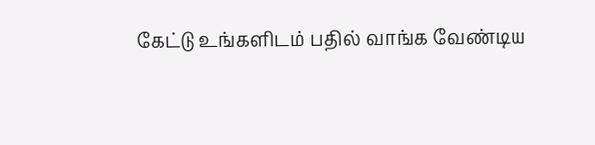கேட்டு உங்களிடம் பதில் வாங்க வேண்டிய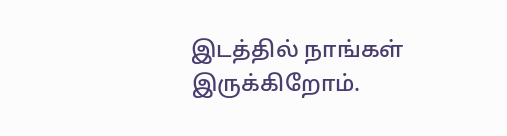இடத்தில் நாங்கள் இருக்கிறோம்.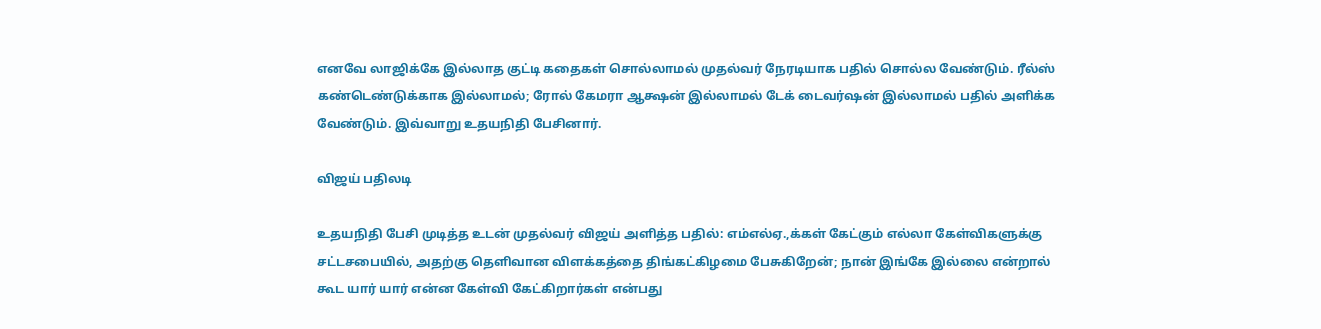எனவே லாஜிக்கே இல்லாத குட்டி கதைகள் சொல்லாமல் முதல்வர் நேரடியாக பதில் சொல்ல வேண்டும். ரீல்ஸ் கண்டெண்டுக்காக இல்லாமல்; ரோல் கேமரா ஆக்ஷன் இல்லாமல் டேக் டைவர்ஷன் இல்லாமல் பதில் அளிக்க வேண்டும். இவ்வாறு உதயநிதி பேசினார்.

விஜய் பதிலடி

உதயநிதி பேசி முடித்த உடன் முதல்வர் விஜய் அளித்த பதில்: எம்எல்ஏ.,க்கள் கேட்கும் எல்லா கேள்விகளுக்கு சட்டசபையில், அதற்கு தெளிவான விளக்கத்தை திங்கட்கிழமை பேசுகிறேன்; நான் இங்கே இல்லை என்றால் கூட யார் யார் என்ன கேள்வி கேட்கிறார்கள் என்பது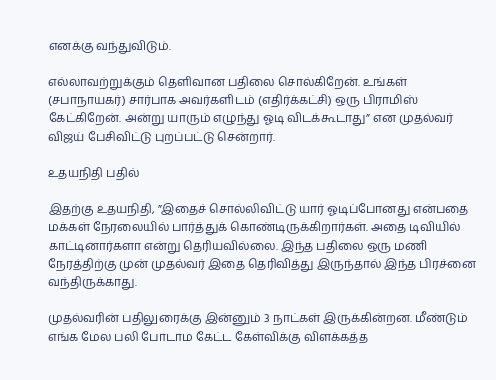எனக்கு வந்துவிடும்.

எல்லாவற்றுக்கும் தெளிவான பதிலை சொல்கிறேன். உங்கள் (சபாநாயகர்) சார்பாக அவர்களிடம் (எதிர்க்கட்சி) ஒரு பிராமிஸ் கேட்கிறேன். அன்று யாரும் எழுந்து ஓடி விடக்கூடாது” என முதல்வர் விஜய் பேசிவிட்டு புறப்பட்டு சென்றார்.

உதயநிதி பதில்

இதற்கு உதயநிதி, ”இதைச் சொல்லிவிட்டு யார் ஓடிப்போனது என்பதை மக்கள் நேரலையில் பார்த்துக் கொண்டிருக்கிறார்கள். அதை டிவியில் காட்டினார்களா என்று தெரியவில்லை. இந்த பதிலை ஒரு மணி நேரத்திற்கு முன் முதல்வர் இதை தெரிவித்து இருந்தால் இந்த பிரச்னை வந்திருக்காது.

முதல்வரின் பதிலுரைக்கு இன்னும் 3 நாட்கள் இருக்கின்றன. மீண்டும் எங்க மேல பலி போடாம கேட்ட கேள்விக்கு விளக்கத்த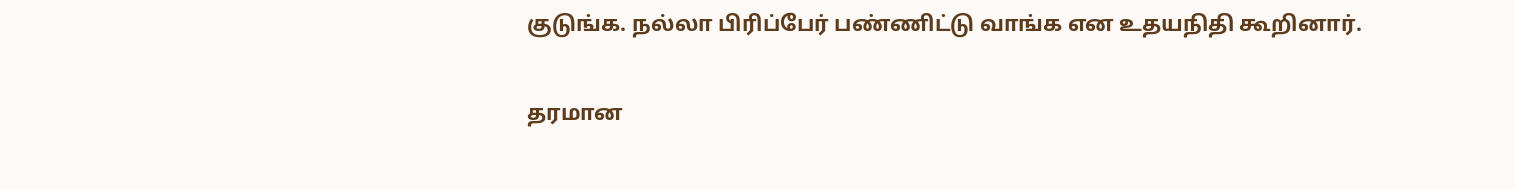குடுங்க. நல்லா பிரிப்பேர் பண்ணிட்டு வாங்க என உதயநிதி கூறினார்.

தரமான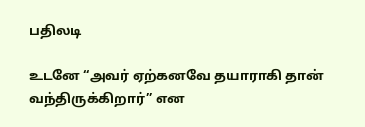பதிலடி

உடனே “அவர் ஏற்கனவே தயாராகி தான் வந்திருக்கிறார்” என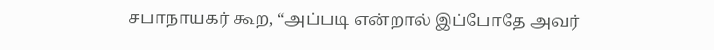சபாநாயகர் கூற, “அப்படி என்றால் இப்போதே அவர்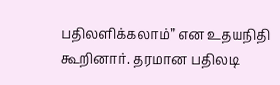பதிலளிக்கலாம்” என உதயநிதி கூறினார். தரமான பதிலடி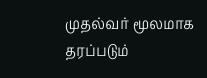முதல்வர் மூலமாக தரப்படும்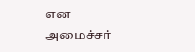என அமைச்சர்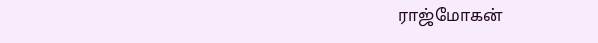ராஜ்மோகன்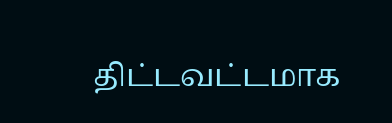திட்டவட்டமாக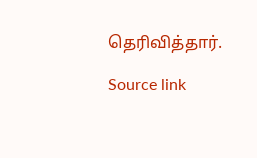தெரிவித்தார்.

Source link